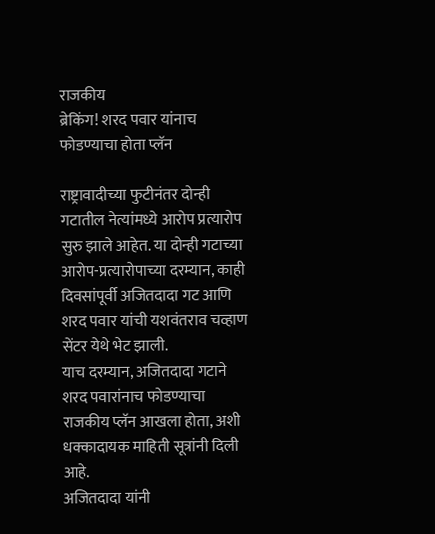राजकीय
ब्रेकिंग! शरद पवार यांनाच फोडण्याचा होता प्लॅन

राष्ट्रावादीच्या फुटीनंतर दोन्ही गटातील नेत्यांमध्ये आरोप प्रत्यारोप सुरु झाले आहेत. या दोन्ही गटाच्या आरोप-प्रत्यारोपाच्या दरम्यान, काही दिवसांपूर्वी अजितदादा गट आणि शरद पवार यांची यशवंतराव चव्हाण सेंटर येथे भेट झाली.
याच दरम्यान, अजितदादा गटाने शरद पवारांनाच फोडण्याचा राजकीय प्लॅन आखला होता, अशी धक्कादायक माहिती सूत्रांनी दिली आहे.
अजितदादा यांनी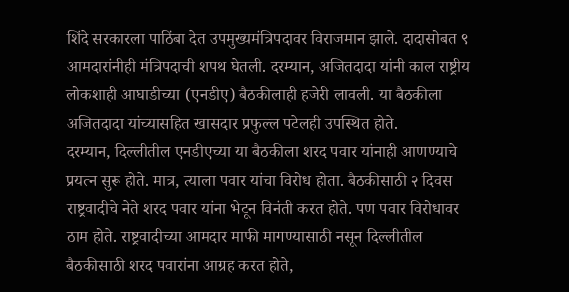शिंदे सरकारला पाठिंबा देत उपमुख्यमंत्रिपदावर विराजमान झाले. दादासोबत ९ आमदारांनीही मंत्रिपदाची शपथ घेतली. दरम्यान, अजितदादा यांनी काल राष्ट्रीय लोकशाही आघाडीच्या (एनडीए) बैठकीलाही हजेरी लावली. या बैठकीला अजितदादा यांच्यासहित खासदार प्रफुल्ल पटेलही उपस्थित होते.
दरम्यान, दिल्लीतील एनडीएच्या या बैठकीला शरद पवार यांनाही आणण्याचे प्रयत्न सुरू होते. मात्र, त्याला पवार यांचा विरोध होता. बैठकीसाठी २ दिवस राष्ट्रवादीचे नेते शरद पवार यांना भेटून विनंती करत होते. पण पवार विरोधावर ठाम होते. राष्ट्रवादीच्या आमदार माफी मागण्यासाठी नसून दिल्लीतील बैठकीसाठी शरद पवारांना आग्रह करत होते,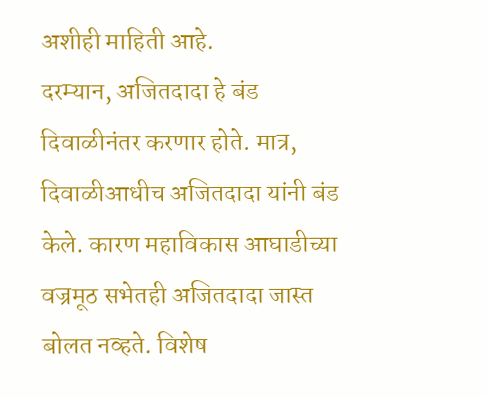अशीही माहिती आहे.
दरम्यान, अजितदादा हे बंड दिवाळीनंतर करणार होते. मात्र, दिवाळीआधीच अजितदादा यांनी बंड केले. कारण महाविकास आघाडीच्या वज्रमूठ सभेतही अजितदादा जास्त बोलत नव्हते. विशेष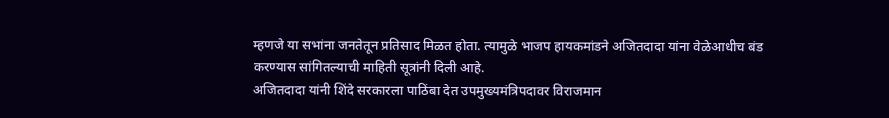म्हणजे या सभांना जनतेतून प्रतिसाद मिळत होता. त्यामुळे भाजप हायकमांडने अजितदादा यांना वेळेआधीच बंड करण्यास सांगितल्याची माहिती सूत्रांनी दिली आहे.
अजितदादा यांनी शिंदे सरकारला पाठिंबा देत उपमुख्यमंत्रिपदावर विराजमान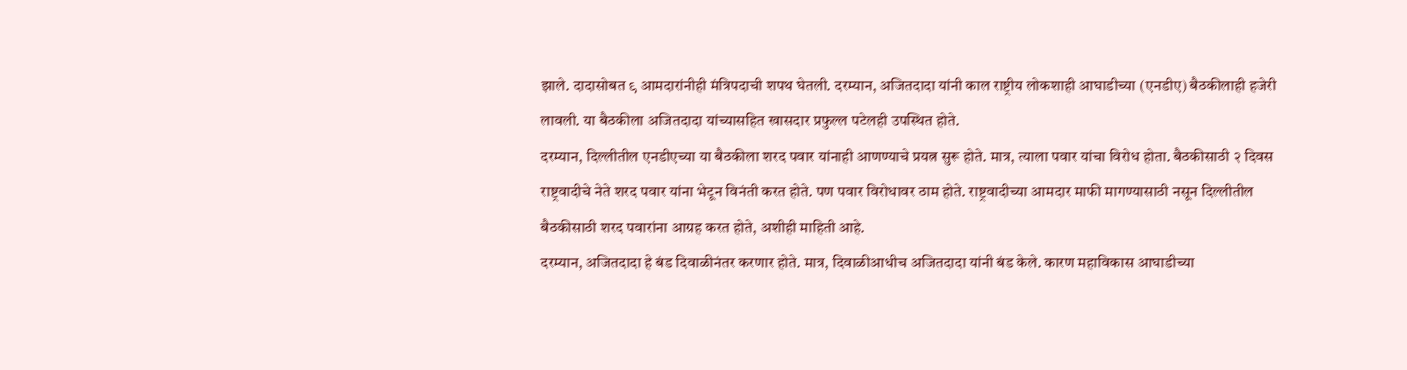झाले. दादासोबत ९ आमदारांनीही मंत्रिपदाची शपथ घेतली. दरम्यान, अजितदादा यांनी काल राष्ट्रीय लोकशाही आघाडीच्या (एनडीए) बैठकीलाही हजेरी लावली. या बैठकीला अजितदादा यांच्यासहित खासदार प्रफुल्ल पटेलही उपस्थित होते.
दरम्यान, दिल्लीतील एनडीएच्या या बैठकीला शरद पवार यांनाही आणण्याचे प्रयत्न सुरू होते. मात्र, त्याला पवार यांचा विरोध होता. बैठकीसाठी २ दिवस राष्ट्रवादीचे नेते शरद पवार यांना भेटून विनंती करत होते. पण पवार विरोधावर ठाम होते. राष्ट्रवादीच्या आमदार माफी मागण्यासाठी नसून दिल्लीतील बैठकीसाठी शरद पवारांना आग्रह करत होते, अशीही माहिती आहे.
दरम्यान, अजितदादा हे बंड दिवाळीनंतर करणार होते. मात्र, दिवाळीआधीच अजितदादा यांनी बंड केले. कारण महाविकास आघाडीच्या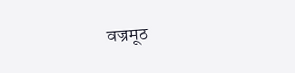वज्रमूठ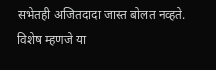सभेतही अजितदादा जास्त बोलत नव्हते. विशेष म्हणजे या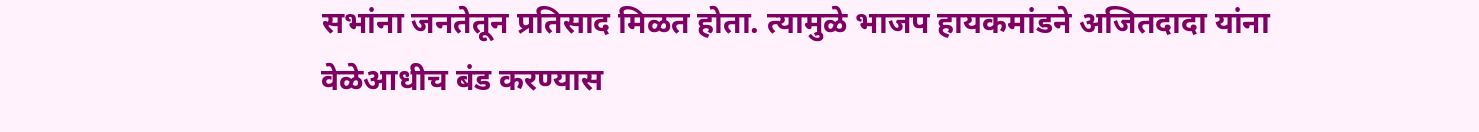सभांना जनतेतून प्रतिसाद मिळत होता. त्यामुळे भाजप हायकमांडने अजितदादा यांना वेळेआधीच बंड करण्यास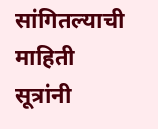सांगितल्याची माहिती सूत्रांनी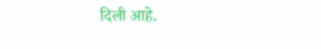दिली आहे.